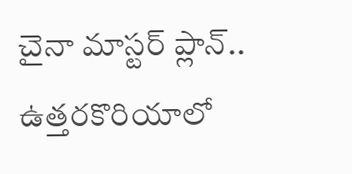చైనా మాస్టర్ ప్లాన్.. ఉత్తరకొరియాలో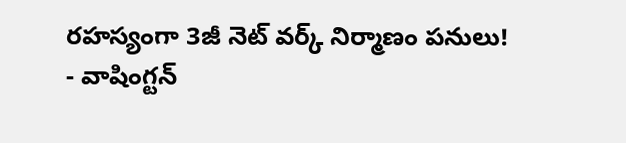రహస్యంగా 3జీ నెట్ వర్క్ నిర్మాణం పనులు!
- వాషింగ్టన్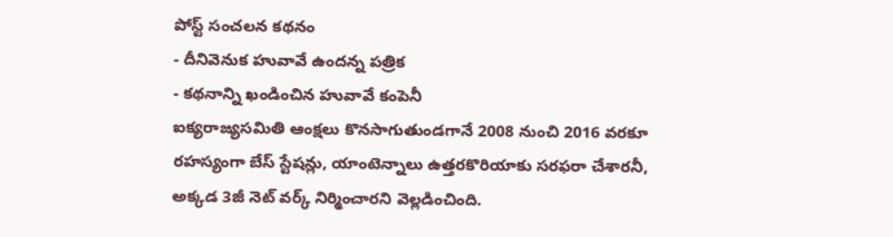పోస్ట్ సంచలన కథనం
- దీనివెనుక హువావే ఉందన్న పత్రిక
- కథనాన్ని ఖండించిన హువావే కంపెనీ
ఐక్యరాజ్యసమితి ఆంక్షలు కొనసాగుతుండగానే 2008 నుంచి 2016 వరకూ రహస్యంగా బేస్ స్టేషన్లు, యాంటెన్నాలు ఉత్తరకొరియాకు సరఫరా చేశారనీ, అక్కడ 3జీ నెట్ వర్క్ నిర్మించారని వెల్లడించింది.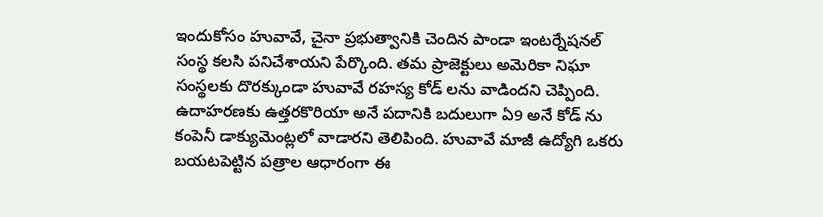ఇందుకోసం హువావే, చైనా ప్రభుత్వానికి చెందిన పాండా ఇంటర్నేషనల్ సంస్థ కలసి పనిచేశాయని పేర్కొంది. తమ ప్రాజెక్టులు అమెరికా నిఘా సంస్థలకు దొరక్కుండా హువావే రహస్య కోడ్ లను వాడిందని చెప్పింది.
ఉదాహరణకు ఉత్తరకొరియా అనే పదానికి బదులుగా ఏ9 అనే కోడ్ ను కంపెనీ డాక్యుమెంట్లలో వాడారని తెలిపింది. హువావే మాజీ ఉద్యోగి ఒకరు బయటపెట్టిన పత్రాల ఆధారంగా ఈ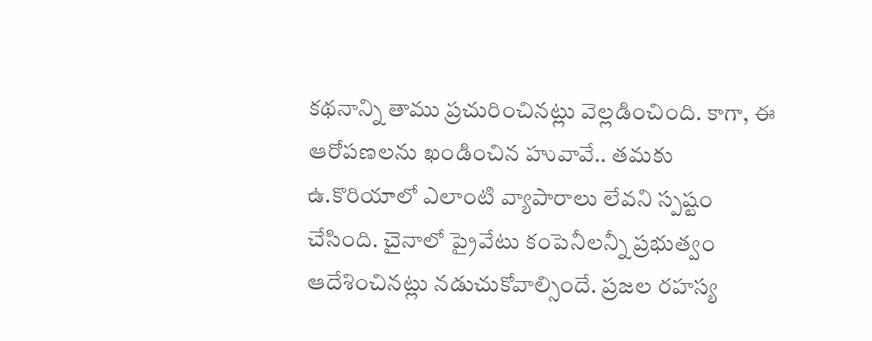కథనాన్ని తాము ప్రచురించినట్లు వెల్లడించింది. కాగా, ఈ ఆరోపణలను ఖండించిన హువావే.. తమకు ఉ.కొరియాలో ఎలాంటి వ్యాపారాలు లేవని స్పష్టం చేసింది. చైనాలో ప్రైవేటు కంపెనీలన్నీ ప్రభుత్వం ఆదేశించినట్లు నడుచుకోవాల్సిందే. ప్రజల రహస్య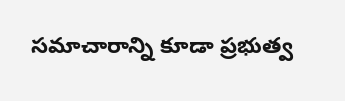సమాచారాన్ని కూడా ప్రభుత్వ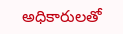అధికారులతో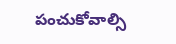పంచుకోవాల్సి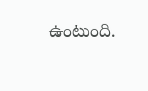ఉంటుంది.